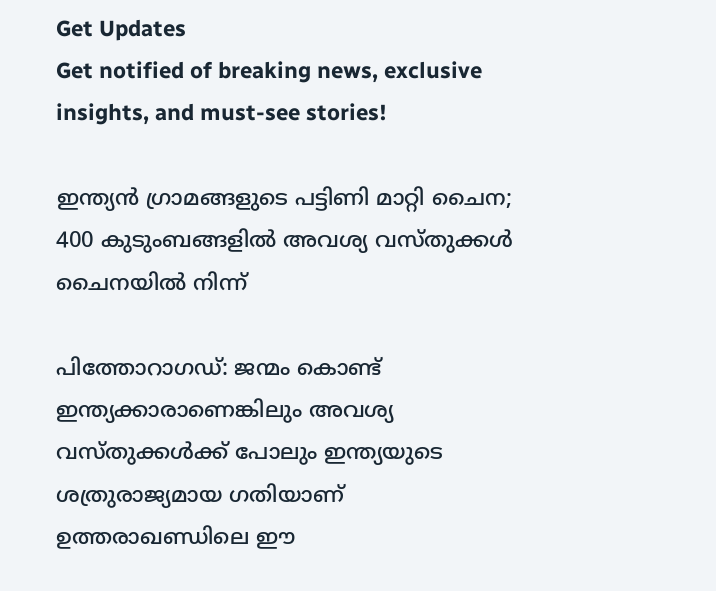Get Updates
Get notified of breaking news, exclusive insights, and must-see stories!

ഇന്ത്യൻ ഗ്രാമങ്ങളുടെ പട്ടിണി മാറ്റി ചൈന; 400 കുടുംബങ്ങളിൽ അവശ്യ വസ്തുക്കൾ ചൈനയിൽ നിന്ന്

പിത്തോറാഗഡ്: ജന്മം കൊണ്ട് ഇന്ത്യക്കാരാണെങ്കിലും അവശ്യ വസ്തുക്കൾക്ക് പോലും ഇന്ത്യയുടെ ശത്രുരാജ്യമായ ഗതിയാണ് ഉത്തരാഖണ്ഡിലെ ഈ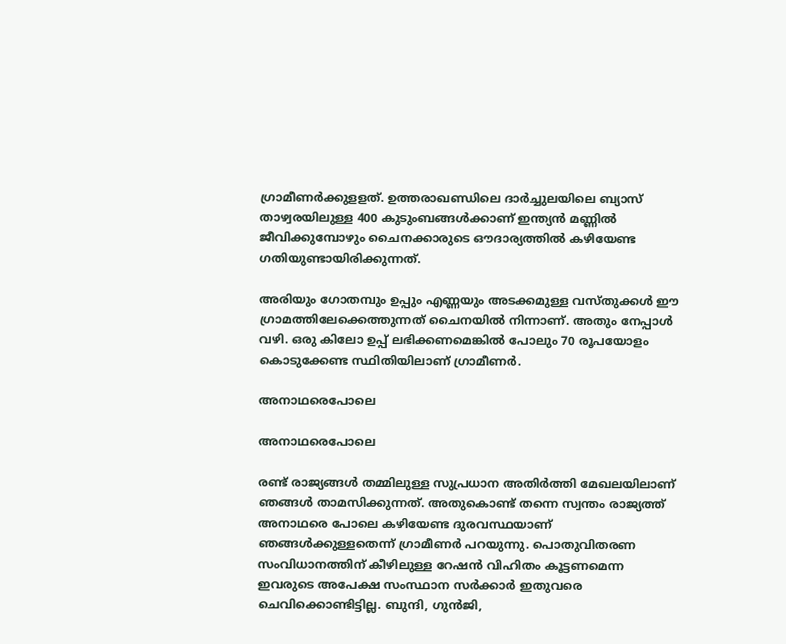ഗ്രാമീണർക്കുളളത്. ഉത്തരാഖണ്ഡിലെ ദാർച്ചുലയിലെ ബ്യാസ് താഴ്വരയിലുള്ള 400 കുടുംബങ്ങൾക്കാണ് ഇന്ത്യൻ മണ്ണിൽ ജീവിക്കുമ്പോഴും ചൈനക്കാരുടെ ഔദാര്യത്തിൽ കഴിയേണ്ട ഗതിയുണ്ടായിരിക്കുന്നത്.

അരിയും ഗോതമ്പും ഉപ്പും എണ്ണയും അടക്കമുള്ള വസ്തുക്കൾ ഈ ഗ്രാമത്തിലേക്കെത്തുന്നത് ചൈനയിൽ നിന്നാണ്. അതും നേപ്പാൾ വഴി. ഒരു കിലോ ഉപ്പ് ലഭിക്കണമെങ്കിൽ പോലും 70 രൂപയോളം കൊടുക്കേണ്ട സ്ഥിതിയിലാണ് ഗ്രാമീണർ.

അനാഥരെപോലെ

അനാഥരെപോലെ

രണ്ട് രാജ്യങ്ങൾ തമ്മിലുള്ള സുപ്രധാന അതിർത്തി മേഖലയിലാണ് ഞങ്ങൾ താമസിക്കുന്നത്. അതുകൊണ്ട് തന്നെ സ്വന്തം രാജ്യത്ത് അനാഥരെ പോലെ കഴിയേണ്ട ദുരവസ്ഥയാണ് ഞങ്ങൾക്കുള്ളതെന്ന് ഗ്രാമീണർ പറയുന്നു. പൊതുവിതരണ സംവിധാനത്തിന് കീഴിലുള്ള റേഷൻ വിഹിതം കൂട്ടണമെന്ന ഇവരുടെ അപേക്ഷ സംസ്ഥാന സർക്കാർ ഇതുവരെ ചെവിക്കൊണ്ടിട്ടില്ല. ബുന്ദി, ഗുൻജി,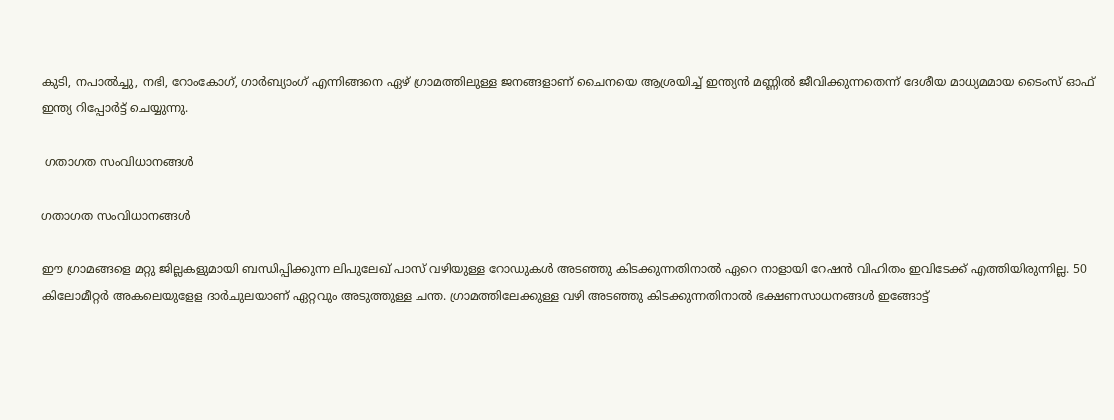കുടി, നപാൽച്ചു, നഭി, റോംകോഗ്, ഗാർബ്യാംഗ് എന്നിങ്ങനെ ഏഴ് ഗ്രാമത്തിലുള്ള ജനങ്ങളാണ് ചൈനയെ ആശ്രയിച്ച് ഇന്ത്യൻ മണ്ണിൽ ജീവിക്കുന്നതെന്ന് ദേശീയ മാധ്യമമായ ടൈംസ് ഓഫ് ഇന്ത്യ റിപ്പോർട്ട് ചെയ്യുന്നു.

 ഗതാഗത സംവിധാനങ്ങൾ

ഗതാഗത സംവിധാനങ്ങൾ

ഈ ഗ്രാമങ്ങളെ മറ്റു ജില്ലകളുമായി ബന്ധിപ്പിക്കുന്ന ലിപുലേഖ് പാസ് വഴിയുള്ള റോഡുകൾ അടഞ്ഞു കിടക്കുന്നതിനാൽ ഏറെ നാളായി റേഷൻ വിഹിതം ഇവിടേക്ക് എത്തിയിരുന്നില്ല. 50 കിലോമീറ്റർ അകലെയുളേള ദാർചുലയാണ് ഏറ്റവും അടുത്തുള്ള ചന്ത. ഗ്രാമത്തിലേക്കുള്ള വഴി അടഞ്ഞു കിടക്കുന്നതിനാൽ ഭക്ഷണസാധനങ്ങൾ ഇങ്ങോട്ട്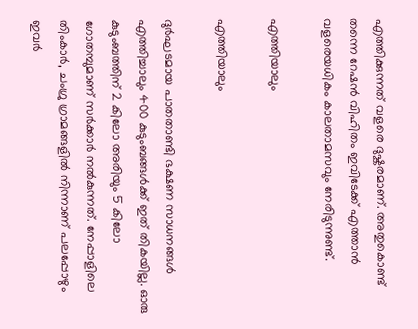എത്തിക്കുന്നത് വളരെ ദുഷ്കരമാണ്. അതുകൊണ്ട് തന്നെ റേഷൻ വിഹിതം ഇവിടേക്ക് എത്താൻ വളരെയധികം കാലതാമസവും നേരിടുന്നുണ്ട്.

എത്തിയാലും

എത്തിയാലും

ദുർഘടമായ പാതതാണ്ടി ഭക്ഷണ സാധനങ്ങൾ എത്തിച്ചാലും 400 കുടുംബങ്ങൾക്ക് ഇത് തികയില്ല. ഓരു കുടുംബത്തിന് 2 കിലോ അരിയും 5 കിലോ ഗോതമ്പുമാണ് സർക്കാർ നൽകുന്നത്. നേപ്പാളിലെ തിംകാർ, ചംഗ്രു ഗ്രാമങ്ങളിൽ നിന്നാണ് പലപ്പോഴും ഇവർ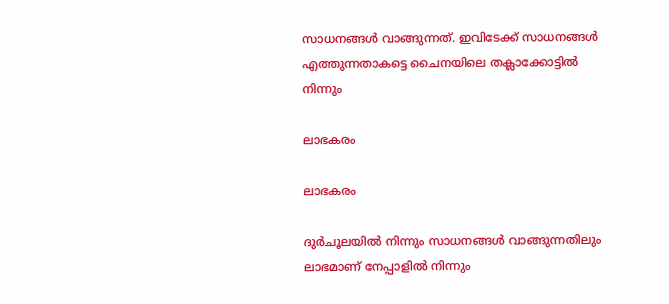സാധനങ്ങൾ വാങ്ങുന്നത്. ഇവിടേക്ക് സാധനങ്ങൾ എത്തുന്നതാകട്ടെ ചൈനയിലെ തക്ലാക്കോട്ടിൽ നിന്നും

ലാഭകരം

ലാഭകരം

ദുർചൂലയിൽ നിന്നും സാധനങ്ങൾ വാങ്ങുന്നതിലും ലാഭമാണ് നേപ്പാളിൽ നിന്നും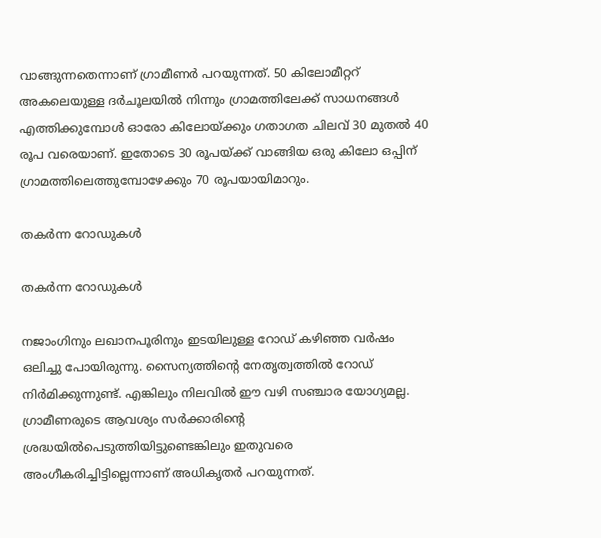വാങ്ങുന്നതെന്നാണ് ഗ്രാമീണർ പറയുന്നത്. 50 കിലോമീറ്ററ്‍ അകലെയുള്ള ദർചൂലയിൽ നിന്നും ഗ്രാമത്തിലേക്ക് സാധനങ്ങൾ എത്തിക്കുമ്പോൾ ഓരോ കിലോയ്ക്കും ഗതാഗത ചിലവ് 30 മുതൽ 40 രൂപ വരെയാണ്. ഇതോടെ 30 രൂപയ്ക്ക് വാങ്ങിയ ഒരു കിലോ ഒപ്പിന് ഗ്രാമത്തിലെത്തുമ്പോഴേക്കും 70 രൂപയായിമാറും.

തകർ‌ന്ന റോഡുകൾ

തകർ‌ന്ന റോഡുകൾ

നജാംഗിനും ലഖാനപൂരിനും ഇടയിലുള്ള റോഡ് കഴിഞ്ഞ വർഷം ഒലിച്ചു പോയിരുന്നു. സൈന്യത്തിന്റെ നേതൃത്വത്തിൽ റോഡ് നിർമിക്കുന്നുണ്ട്. എങ്കിലും നിലവിൽ ഈ വഴി സഞ്ചാര യോഗ്യമല്ല. ഗ്രാമീണരുടെ ആവശ്യം സർക്കാരിന്റെ ശ്രദ്ധയിൽപെടുത്തിയിട്ടുണ്ടെങ്കിലും ഇതുവരെ അംഗീകരിച്ചിട്ടില്ലെന്നാണ് അധികൃതർ പറയുന്നത്.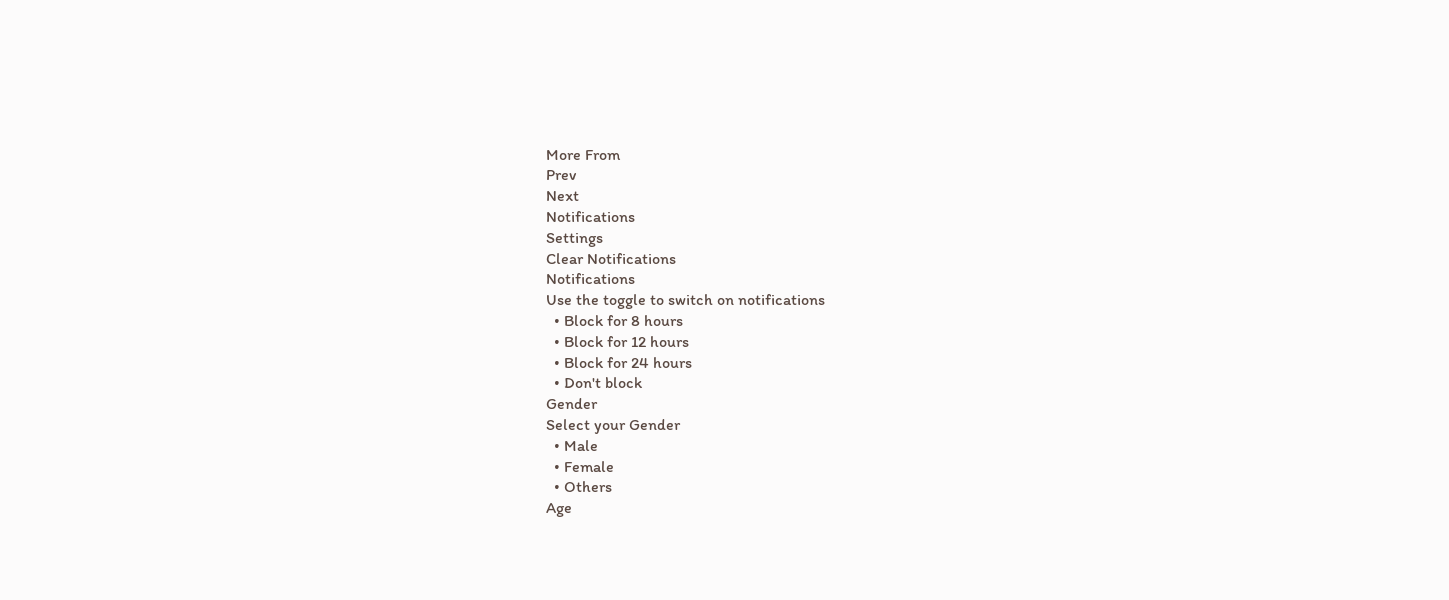More From
Prev
Next
Notifications
Settings
Clear Notifications
Notifications
Use the toggle to switch on notifications
  • Block for 8 hours
  • Block for 12 hours
  • Block for 24 hours
  • Don't block
Gender
Select your Gender
  • Male
  • Female
  • Others
Age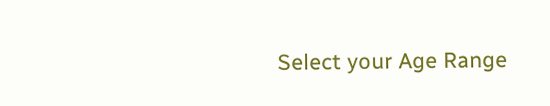Select your Age Range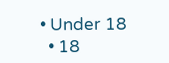• Under 18
  • 18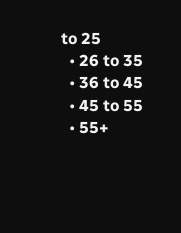to 25
  • 26 to 35
  • 36 to 45
  • 45 to 55
  • 55+